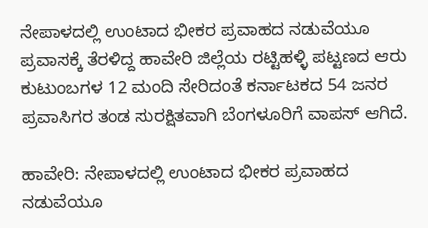ನೇಪಾಳದಲ್ಲಿ ಉಂಟಾದ ಭೀಕರ ಪ್ರವಾಹದ ನಡುವೆಯೂ ಪ್ರವಾಸಕ್ಕೆ ತೆರಳಿದ್ದ ಹಾವೇರಿ ಜಿಲ್ಲೆಯ ರಟ್ಟಿಹಳ್ಳಿ ಪಟ್ಟಣದ ಆರು ಕುಟುಂಬಗಳ 12 ಮಂದಿ ಸೇರಿದಂತೆ ಕರ್ನಾಟಕದ 54 ಜನರ ಪ್ರವಾಸಿಗರ ತಂಡ ಸುರಕ್ಷಿತವಾಗಿ ಬೆಂಗಳೂರಿಗೆ ವಾಪಸ್ ಆಗಿದೆ.

ಹಾವೇರಿ: ನೇಪಾಳದಲ್ಲಿ ಉಂಟಾದ ಭೀಕರ ಪ್ರವಾಹದ ನಡುವೆಯೂ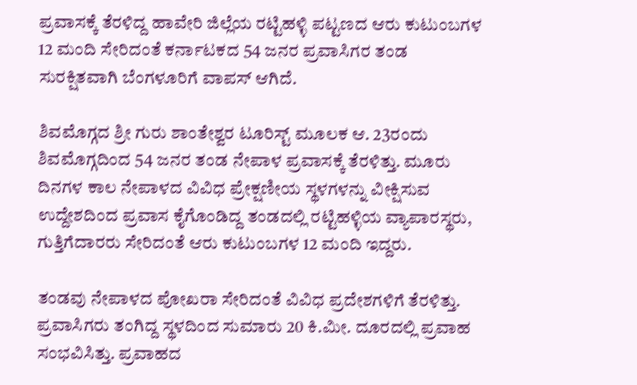ಪ್ರವಾಸಕ್ಕೆ ತೆರಳಿದ್ದ ಹಾವೇರಿ ಜಿಲ್ಲೆಯ ರಟ್ಟಿಹಳ್ಳಿ ಪಟ್ಟಣದ ಆರು ಕುಟುಂಬಗಳ 12 ಮಂದಿ ಸೇರಿದಂತೆ ಕರ್ನಾಟಕದ 54 ಜನರ ಪ್ರವಾಸಿಗರ ತಂಡ ಸುರಕ್ಷಿತವಾಗಿ ಬೆಂಗಳೂರಿಗೆ ವಾಪಸ್ ಆಗಿದೆ.

ಶಿವಮೊಗ್ಗದ ಶ್ರೀ ಗುರು ಶಾಂತೇಶ್ವರ ಟೂರಿಸ್ಟ್ ಮೂಲಕ ಆ. 23ರಂದು ಶಿವಮೊಗ್ಗದಿಂದ 54 ಜನರ ತಂಡ ನೇಪಾಳ ಪ್ರವಾಸಕ್ಕೆ ತೆರಳಿತ್ತು. ಮೂರು ದಿನಗಳ ಕಾಲ ನೇಪಾಳದ ವಿವಿಧ ಪ್ರೇಕ್ಷಣೀಯ ಸ್ಥಳಗಳನ್ನು ವೀಕ್ಷಿಸುವ ಉದ್ದೇಶದಿಂದ ಪ್ರವಾಸ ಕೈಗೊಂಡಿದ್ದ ತಂಡದಲ್ಲಿ ರಟ್ಟಿಹಳ್ಳಿಯ ವ್ಯಾಪಾರಸ್ಥರು, ಗುತ್ತಿಗೆದಾರರು ಸೇರಿದಂತೆ ಆರು ಕುಟುಂಬಗಳ 12 ಮಂದಿ ಇದ್ದರು.

ತಂಡವು ನೇಪಾಳದ ಪೋಖರಾ ಸೇರಿದಂತೆ ವಿವಿಧ ಪ್ರದೇಶಗಳಿಗೆ ತೆರಳಿತ್ತು. ಪ್ರವಾಸಿಗರು ತಂಗಿದ್ದ ಸ್ಥಳದಿಂದ ಸುಮಾರು 20 ಕಿ.ಮೀ. ದೂರದಲ್ಲಿ ಪ್ರವಾಹ ಸಂಭವಿಸಿತ್ತು. ಪ್ರವಾಹದ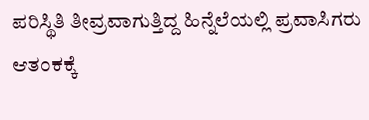ಪರಿಸ್ಥಿತಿ ತೀವ್ರವಾಗುತ್ತಿದ್ದ ಹಿನ್ನೆಲೆಯಲ್ಲಿ ಪ್ರವಾಸಿಗರು ಆತಂಕಕ್ಕೆ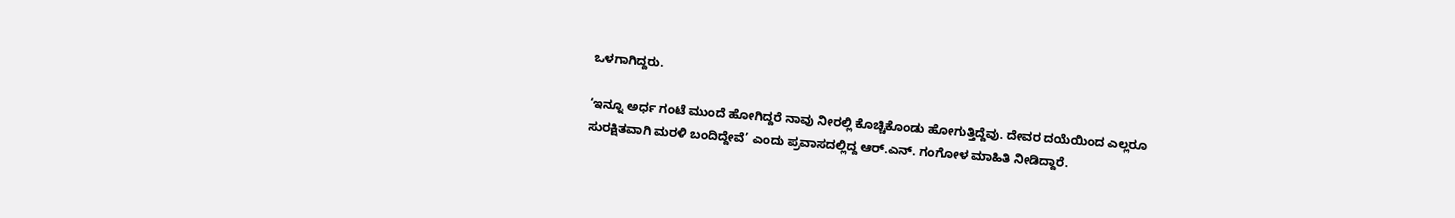ಒಳಗಾಗಿದ್ದರು.

‘ಇನ್ನೂ ಅರ್ಧ ಗಂಟೆ ಮುಂದೆ ಹೋಗಿದ್ದರೆ ನಾವು ನೀರಲ್ಲಿ ಕೊಚ್ಚಿಕೊಂಡು ಹೋಗುತ್ತಿದ್ದೆವು. ದೇವರ ದಯೆಯಿಂದ ಎಲ್ಲರೂ ಸುರಕ್ಷಿತವಾಗಿ ಮರಳಿ ಬಂದಿದ್ದೇವೆ’ ಎಂದು ಪ್ರವಾಸದಲ್ಲಿದ್ದ ಆರ್.ಎನ್. ಗಂಗೋಳ ಮಾಹಿತಿ ನೀಡಿದ್ದಾರೆ.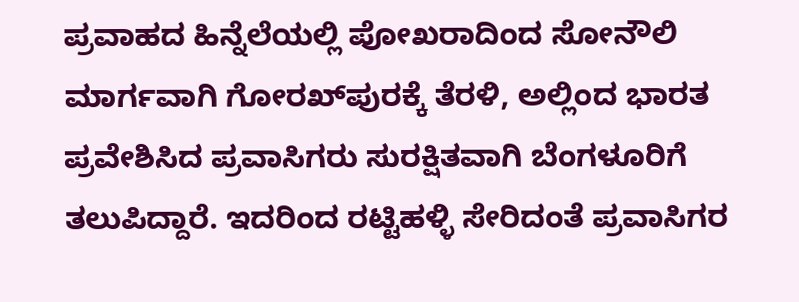ಪ್ರವಾಹದ ಹಿನ್ನೆಲೆಯಲ್ಲಿ ಪೋಖರಾದಿಂದ ಸೋನೌಲಿ ಮಾರ್ಗವಾಗಿ ಗೋರಖ್‌ಪುರಕ್ಕೆ ತೆರಳಿ, ಅಲ್ಲಿಂದ ಭಾರತ ಪ್ರವೇಶಿಸಿದ ಪ್ರವಾಸಿಗರು ಸುರಕ್ಷಿತವಾಗಿ ಬೆಂಗಳೂರಿಗೆ ತಲುಪಿದ್ದಾರೆ. ಇದರಿಂದ ರಟ್ಟಿಹಳ್ಳಿ ಸೇರಿದಂತೆ ಪ್ರವಾಸಿಗರ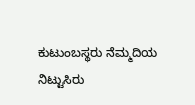ಕುಟುಂಬಸ್ಥರು ನೆಮ್ಮದಿಯ ನಿಟ್ಟುಸಿರು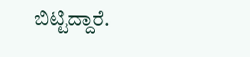ಬಿಟ್ಟಿದ್ದಾರೆ.